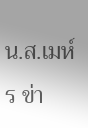น.ส.เมห์ร ข่า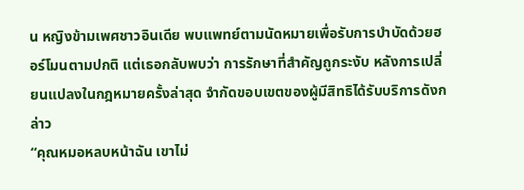น หญิงข้ามเพศชาวอินเดีย พบแพทย์ตามนัดหมายเพื่อรับการบำบัดด้วยฮอร์โมนตามปกติ แต่เธอกลับพบว่า การรักษาที่สำคัญถูกระงับ หลังการเปลี่ยนแปลงในกฎหมายครั้งล่าสุด จำกัดขอบเขตของผู้มีสิทธิได้รับบริการดังกล่าว
“คุณหมอหลบหน้าฉัน เขาไม่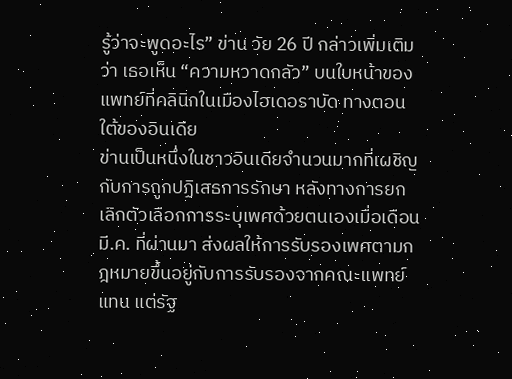รู้ว่าจะพูดอะไร” ข่าน วัย 26 ปี กล่าวเพิ่มเติมว่า เธอเห็น “ความหวาดกลัว” บนใบหน้าของแพทย์ที่คลินิกในเมืองไฮเดอราบัด ทางตอนใต้ของอินเดีย
ข่านเป็นหนึ่งในชาวอินเดียจำนวนมากที่เผชิญกับการถูกปฏิเสธการรักษา หลังทางการยกเลิกตัวเลือกการระบุเพศด้วยตนเองเมื่อเดือน มี.ค. ที่ผ่านมา ส่งผลให้การรับรองเพศตามกฎหมายขึ้นอยู่กับการรับรองจากคณะแพทย์แทน แต่รัฐ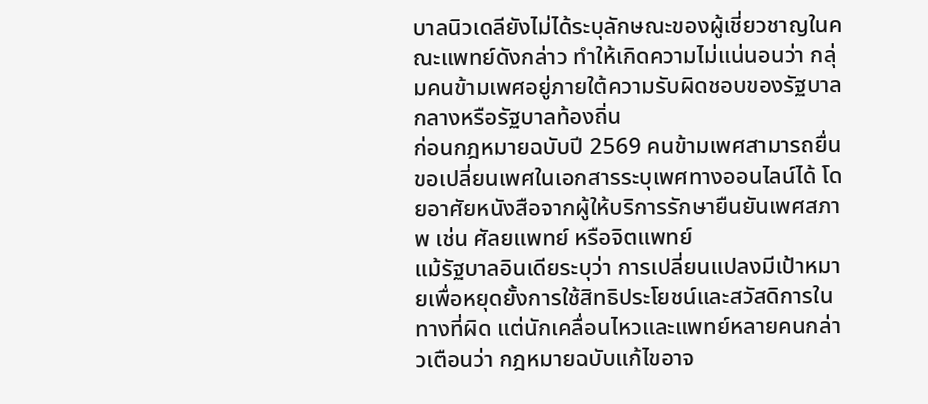บาลนิวเดลียังไม่ได้ระบุลักษณะของผู้เชี่ยวชาญในคณะแพทย์ดังกล่าว ทำให้เกิดความไม่แน่นอนว่า กลุ่มคนข้ามเพศอยู่ภายใต้ความรับผิดชอบของรัฐบาลกลางหรือรัฐบาลท้องถิ่น
ก่อนกฎหมายฉบับปี 2569 คนข้ามเพศสามารถยื่นขอเปลี่ยนเพศในเอกสารระบุเพศทางออนไลน์ได้ โดยอาศัยหนังสือจากผู้ให้บริการรักษายืนยันเพศสภาพ เช่น ศัลยแพทย์ หรือจิตแพทย์
แม้รัฐบาลอินเดียระบุว่า การเปลี่ยนแปลงมีเป้าหมายเพื่อหยุดยั้งการใช้สิทธิประโยชน์และสวัสดิการในทางที่ผิด แต่นักเคลื่อนไหวและแพทย์หลายคนกล่าวเตือนว่า กฎหมายฉบับแก้ไขอาจ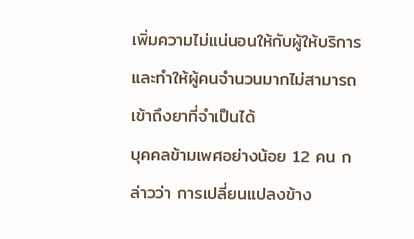เพิ่มความไม่แน่นอนให้กับผู้ให้บริการ และทำให้ผู้คนจำนวนมากไม่สามารถเข้าถึงยาที่จำเป็นได้
บุคคลข้ามเพศอย่างน้อย 12 คน กล่าวว่า การเปลี่ยนแปลงข้าง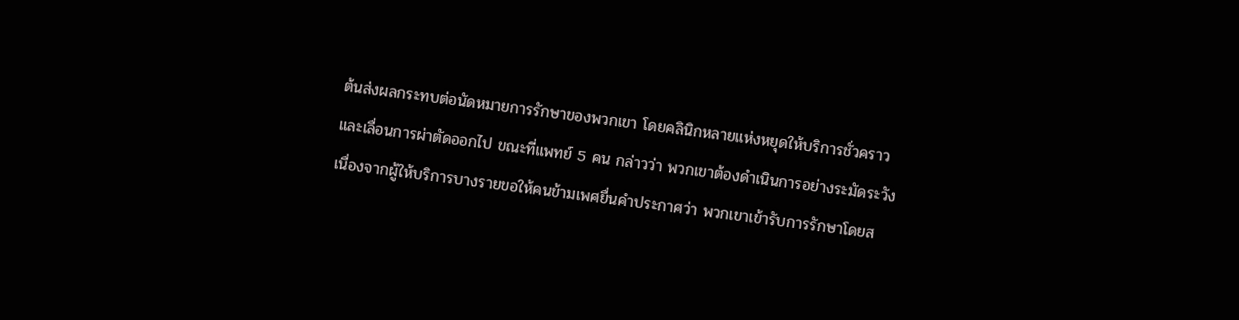ต้นส่งผลกระทบต่อนัดหมายการรักษาของพวกเขา โดยคลินิกหลายแห่งหยุดให้บริการชั่วคราว และเลื่อนการผ่าตัดออกไป ขณะที่แพทย์ 5 คน กล่าวว่า พวกเขาต้องดำเนินการอย่างระมัดระวัง เนื่องจากผู้ให้บริการบางรายขอให้คนข้ามเพศยื่นคำประกาศว่า พวกเขาเข้ารับการรักษาโดยส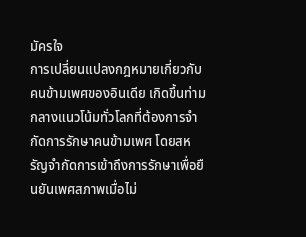มัครใจ
การเปลี่ยนแปลงกฎหมายเกี่ยวกับคนข้ามเพศของอินเดีย เกิดขึ้นท่ามกลางแนวโน้มทั่วโลกที่ต้องการจำกัดการรักษาคนข้ามเพศ โดยสหรัญจำกัดการเข้าถึงการรักษาเพื่อยืนยันเพศสภาพเมื่อไม่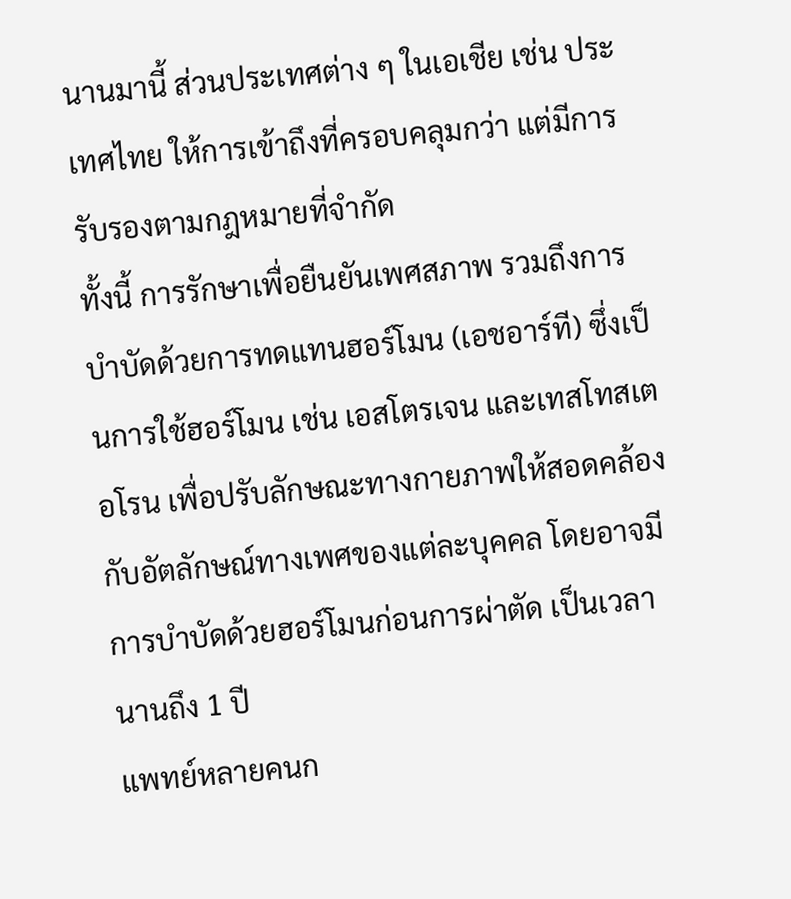นานมานี้ ส่วนประเทศต่าง ๆ ในเอเชีย เช่น ประเทศไทย ให้การเข้าถึงที่ครอบคลุมกว่า แต่มีการรับรองตามกฎหมายที่จำกัด
ทั้งนี้ การรักษาเพื่อยืนยันเพศสภาพ รวมถึงการบำบัดด้วยการทดแทนฮอร์โมน (เอชอาร์ที) ซึ่งเป็นการใช้ฮอร์โมน เช่น เอสโตรเจน และเทสโทสเตอโรน เพื่อปรับลักษณะทางกายภาพให้สอดคล้องกับอัตลักษณ์ทางเพศของแต่ละบุคคล โดยอาจมีการบำบัดด้วยฮอร์โมนก่อนการผ่าตัด เป็นเวลานานถึง 1 ปี
แพทย์หลายคนก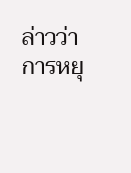ล่าวว่า การหยุ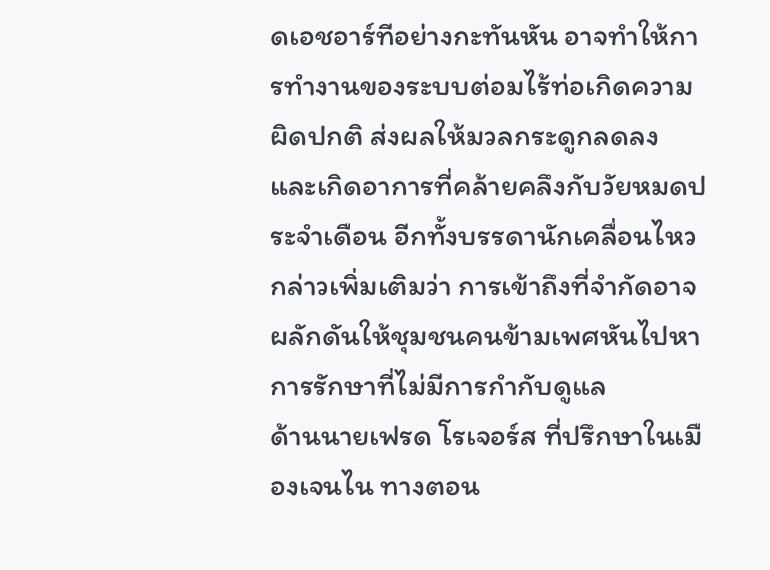ดเอชอาร์ทีอย่างกะทันหัน อาจทำให้การทำงานของระบบต่อมไร้ท่อเกิดความผิดปกติ ส่งผลให้มวลกระดูกลดลง และเกิดอาการที่คล้ายคลึงกับวัยหมดประจำเดือน อีกทั้งบรรดานักเคลื่อนไหวกล่าวเพิ่มเติมว่า การเข้าถึงที่จำกัดอาจผลักดันให้ชุมชนคนข้ามเพศหันไปหาการรักษาที่ไม่มีการกำกับดูแล
ด้านนายเฟรด โรเจอร์ส ที่ปรึกษาในเมืองเจนไน ทางตอน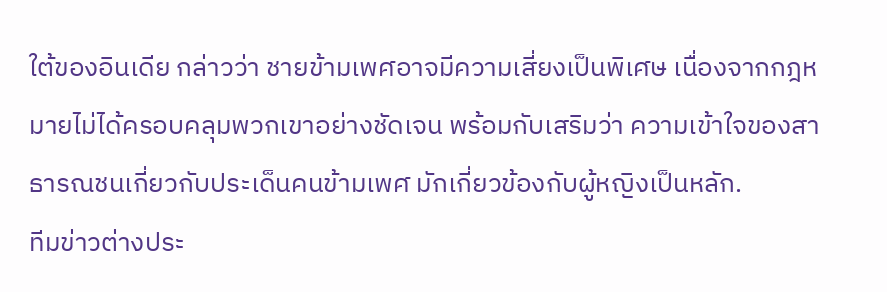ใต้ของอินเดีย กล่าวว่า ชายข้ามเพศอาจมีความเสี่ยงเป็นพิเศษ เนื่องจากกฎหมายไม่ได้ครอบคลุมพวกเขาอย่างชัดเจน พร้อมกับเสริมว่า ความเข้าใจของสาธารณชนเกี่ยวกับประเด็นคนข้ามเพศ มักเกี่ยวข้องกับผู้หญิงเป็นหลัก.
ทีมข่าวต่างประ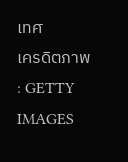เทศ
เครดิตภาพ : GETTY IMAGES